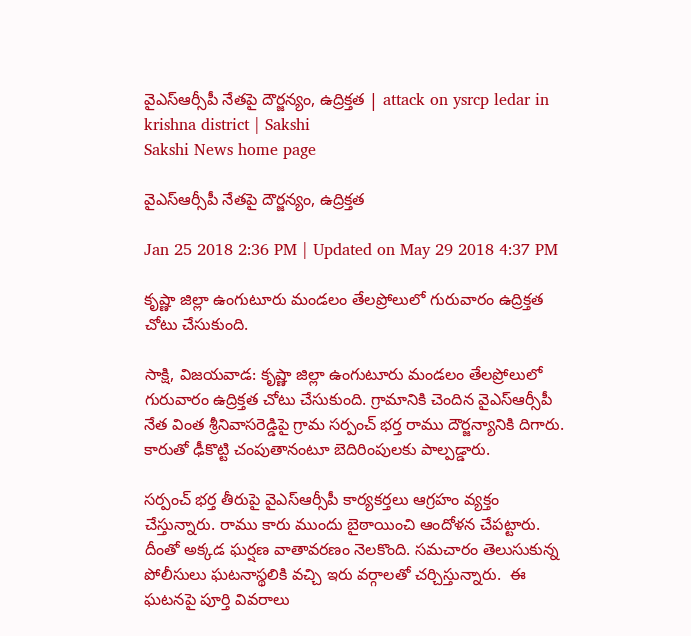వైఎస్‌ఆర్సీపీ నేతపై దౌర్జన్యం, ఉద్రిక్తత | attack on ysrcp ledar in krishna district | Sakshi
Sakshi News home page

వైఎస్‌ఆర్సీపీ నేతపై దౌర్జన్యం, ఉద్రిక్తత

Jan 25 2018 2:36 PM | Updated on May 29 2018 4:37 PM

కృష్ణా జిల్లా ఉంగుటూరు మండలం తేలప్రోలులో గురువారం ఉద్రిక్తత చోటు చేసుకుంది.

సాక్షి, విజయవాడ: కృష్ణా జిల్లా ఉంగుటూరు మండలం తేలప్రోలులో గురువారం ఉద్రిక్తత చోటు చేసుకుంది. గ్రామానికి చెందిన వైఎస్‌ఆర్సీపీ నేత వింత శ్రీనివాసరెడ్డిపై గ్రామ సర్పంచ్ భర్త రాము దౌర్జన్యానికి దిగారు. కారుతో ఢీకొట్టి చంపుతానంటూ బెదిరింపులకు పాల్పడ్డారు.

సర్పంచ్ భర్త తీరుపై వైఎస్‌ఆర్సీపీ కార్యకర్తలు ఆగ్రహం వ్యక్తం చేస్తున్నారు. రాము కారు ముందు బైఠాయించి ఆందోళన చేపట్టారు. దీంతో అక్కడ ఘర్షణ వాతావరణం నెలకొంది. సమచారం తెలుసుకున్న పోలీసులు ఘటనాస్థలికి వచ్చి ఇరు వర్గాలతో చర్చిస్తున్నారు.  ఈ ఘటనపై పూర్తి వివరాలు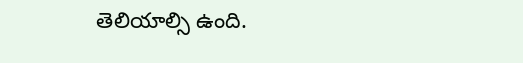తెలియాల్సి ఉంది.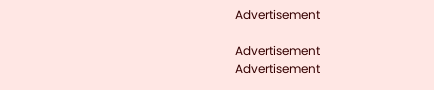Advertisement

Advertisement
Advertisement